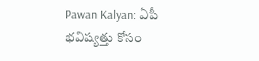Pawan Kalyan: ఏపీ భవిష్యత్తు కోసం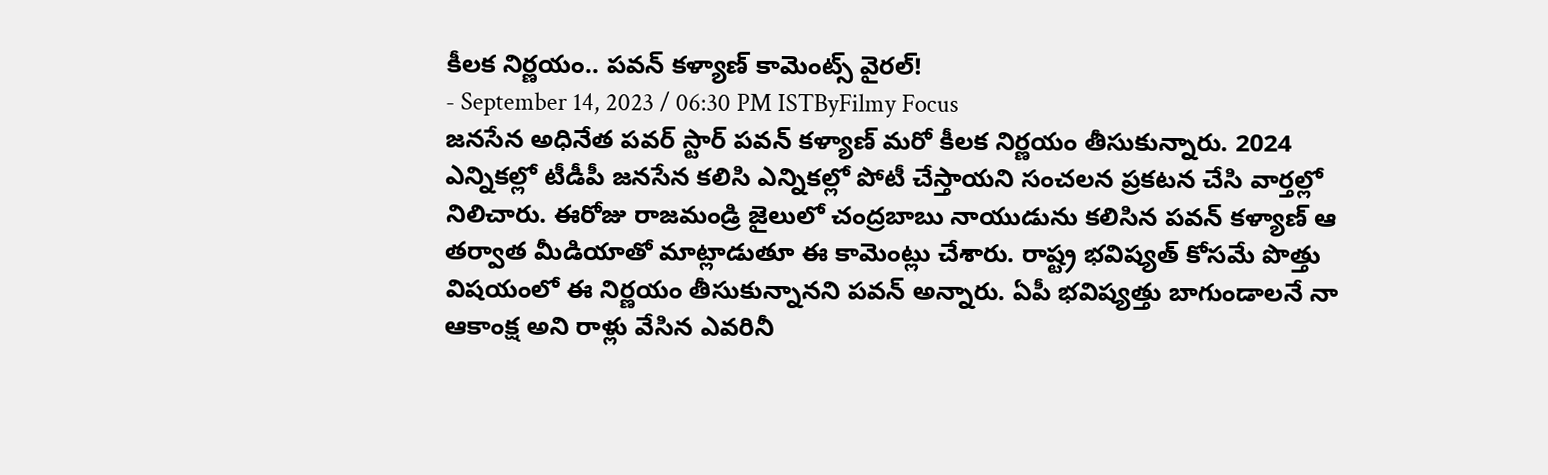కీలక నిర్ణయం.. పవన్ కళ్యాణ్ కామెంట్స్ వైరల్!
- September 14, 2023 / 06:30 PM ISTByFilmy Focus
జనసేన అధినేత పవర్ స్టార్ పవన్ కళ్యాణ్ మరో కీలక నిర్ణయం తీసుకున్నారు. 2024 ఎన్నికల్లో టీడీపీ జనసేన కలిసి ఎన్నికల్లో పోటీ చేస్తాయని సంచలన ప్రకటన చేసి వార్తల్లో నిలిచారు. ఈరోజు రాజమండ్రి జైలులో చంద్రబాబు నాయుడును కలిసిన పవన్ కళ్యాణ్ ఆ తర్వాత మీడియాతో మాట్లాడుతూ ఈ కామెంట్లు చేశారు. రాష్ట్ర భవిష్యత్ కోసమే పొత్తు విషయంలో ఈ నిర్ణయం తీసుకున్నానని పవన్ అన్నారు. ఏపీ భవిష్యత్తు బాగుండాలనే నా ఆకాంక్ష అని రాళ్లు వేసిన ఎవరినీ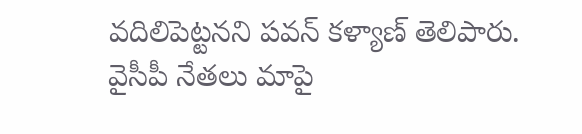వదిలిపెట్టనని పవన్ కళ్యాణ్ తెలిపారు.
వైసీపీ నేతలు మాపై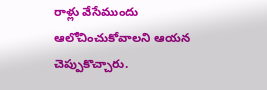రాళ్లు వేసేముందు ఆలోచించుకోవాలని ఆయన చెప్పుకొచ్చారు.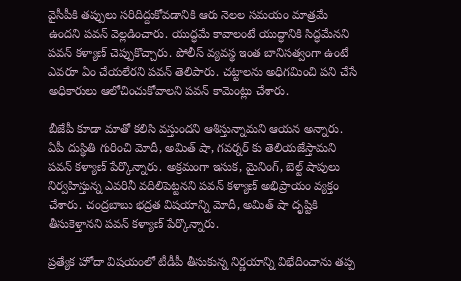వైసీపీకి తప్పులు సరిదిద్దుకోవడానికి ఆరు నెలల సమయం మాత్రమే ఉందని పవన్ వెల్లడించారు. యుద్ధమే కావాలంటే యుద్ధానికి సిద్ధమేనని పవన్ కళ్యాణ్ చెప్పుకొచ్చారు. పోలీస్ వ్యవస్థ ఇంత బానిసత్వంగా ఉంటే ఎవరూ ఏం చేయలేరని పవన్ తెలిపారు. చట్టాలను అధిగమించి పని చేసే అధికారులు ఆలోచించుకోవాలని పవన్ కామెంట్లు చేశారు.

బీజేపీ కూడా మాతో కలిసి వస్తుందని ఆశిస్తున్నామని ఆయన అన్నారు. ఏపీ దుస్థితి గురించి మోదీ, అమిత్ షా, గవర్నర్ కు తెలియజేస్తామని పవన్ కళ్యాణ్ పేర్కొన్నారు. అక్రమంగా ఇసుక, మైనింగ్, బెల్ట్ షాపులు నిర్వహిస్తున్న ఎవరినీ వదిలిపెట్టనని పవన్ కళ్యాణ్ అభిప్రాయం వ్యక్తం చేశారు. చంద్రబాబు భద్రత విషయాన్ని మోదీ, అమిత్ షా దృష్టికి తీసుకెళ్తానని పవన్ కళ్యాణ్ పేర్కొన్నారు.

ప్రత్యేక హోదా విషయంలో టీడీపీ తీసుకున్న నిర్ణయాన్ని విభేదించాను తప్ప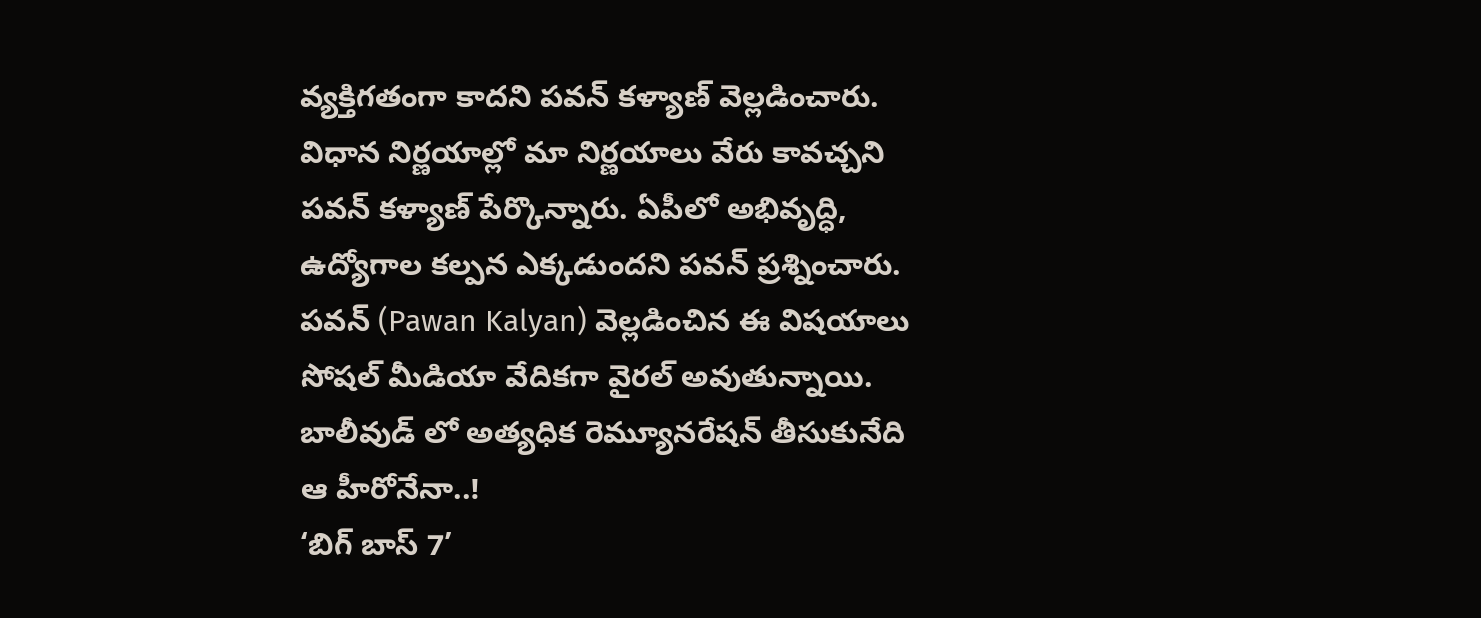వ్యక్తిగతంగా కాదని పవన్ కళ్యాణ్ వెల్లడించారు. విధాన నిర్ణయాల్లో మా నిర్ణయాలు వేరు కావచ్చని పవన్ కళ్యాణ్ పేర్కొన్నారు. ఏపీలో అభివృద్ధి, ఉద్యోగాల కల్పన ఎక్కడుందని పవన్ ప్రశ్నించారు. పవన్ (Pawan Kalyan) వెల్లడించిన ఈ విషయాలు సోషల్ మీడియా వేదికగా వైరల్ అవుతున్నాయి.
బాలీవుడ్ లో అత్యధిక రెమ్యూనరేషన్ తీసుకునేది ఆ హీరోనేనా..!
‘బిగ్ బాస్ 7’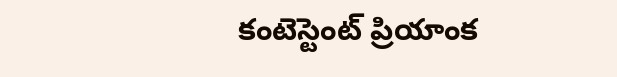కంటెస్టెంట్ ప్రియాంక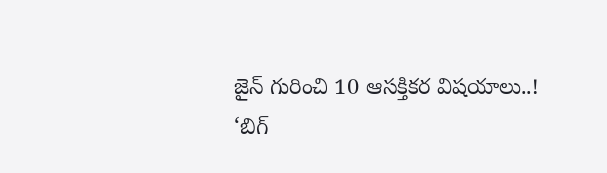జైన్ గురించి 10 ఆసక్తికర విషయాలు..!
‘బిగ్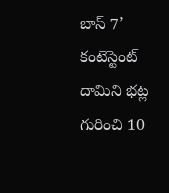బాస్ 7’ కంటెస్టెంట్ దామిని భట్ల గురించి 10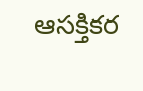ఆసక్తికర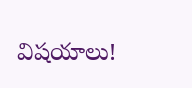విషయాలు!